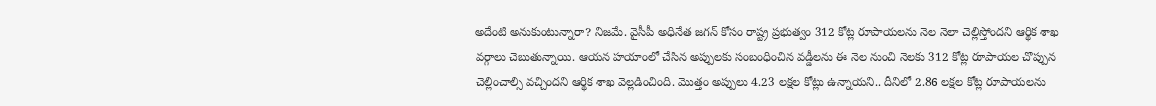అదేంటి అనుకుంటున్నారా? నిజమే. వైసీపీ అధినేత జగన్ కోసం రాష్ట్ర ప్రభుత్వం 312 కోట్ల రూపాయలను నెల నెలా చెల్లిస్తోందని ఆర్థిక శాఖ వర్గాలు చెబుతున్నాయి. ఆయన హయాంలో చేసిన అప్పులకు సంబంధించిన వడ్డీలను ఈ నెల నుంచి నెలకు 312 కోట్ల రూపాయల చొప్పున చెల్లించాల్సి వచ్చిందని ఆర్థిక శాఖ వెల్లడించింది. మొత్తం అప్పులు 4.23 లక్షల కోట్లు ఉన్నాయని.. దీనిలో 2.86 లక్షల కోట్ల రూపాయలను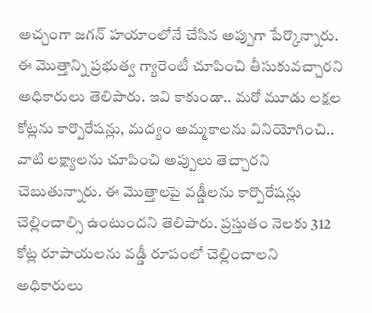అచ్చంగా జగన్ హయాంలోనే చేసిన అప్పుగా పేర్కొన్నారు.
ఈ మొత్తాన్ని ప్రభుత్వ గ్యారెంటీ చూపించి తీసుకువచ్చారని అధికారులు తెలిపారు. ఇవి కాకుండా.. మరో మూడు లక్షల కోట్లను కార్పొరేషన్లు, మద్యం అమ్మకాలను వినియోగించి.. వాటి లక్ష్యాలను చూపించి అప్పులు తెచ్చారని చెబుతున్నారు. ఈ మొత్తాలపై వడ్డీలను కార్పొరేషన్లు చెల్లించాల్సి ఉంటుందని తెలిపారు. ప్రస్తుతం నెలకు 312 కోట్ల రూపాయలను వడ్డీ రూపంలో చెల్లించాలని అధికారులు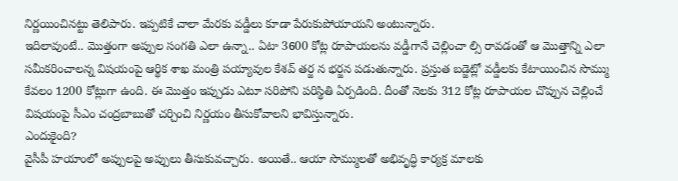నిర్ణయించినట్టు తెలిపారు. ఇప్పటికే చాలా మేరకు వడ్డీలు కూడా పేరుకుపోయాయని అంటున్నారు.
ఇదిలావుంటే.. మొత్తంగా అప్పుల సంగతి ఎలా ఉన్నా.. ఏటా 3600 కోట్ల రూపాయలను వడ్డీగానే చెల్లించా ల్సి రావడంతో ఆ మొత్తాన్ని ఎలా సమీకరించాలన్న విషయంపై ఆర్థిక శాఖ మంత్రి పయ్యావుల కేశవ్ తర్జ న భర్జన పడుతున్నారు. ప్రస్తుత బడ్జెట్లో వడ్డీలకు కేటాయించిన సొమ్ము కేవలం 1200 కోట్లుగా ఉంది. ఈ మొత్తం ఇప్పుడు ఎటూ సరిపోని పరిస్థితి ఏర్పడింది. దీంతో నెలకు 312 కోట్ల రూపాయల చొప్పున చెల్లించే విషయంపై సీఎం చంద్రబాబుతో చర్చించి నిర్ణయం తీసుకోవాలని భావిస్తున్నారు.
ఎందుకైంది?
వైసీపీ హయాంలో అప్పులపై అప్పులు తీసుకువచ్చారు. అయితే.. ఆయా సొమ్ములతో అభివృద్ధి కార్యక్ర మాలకు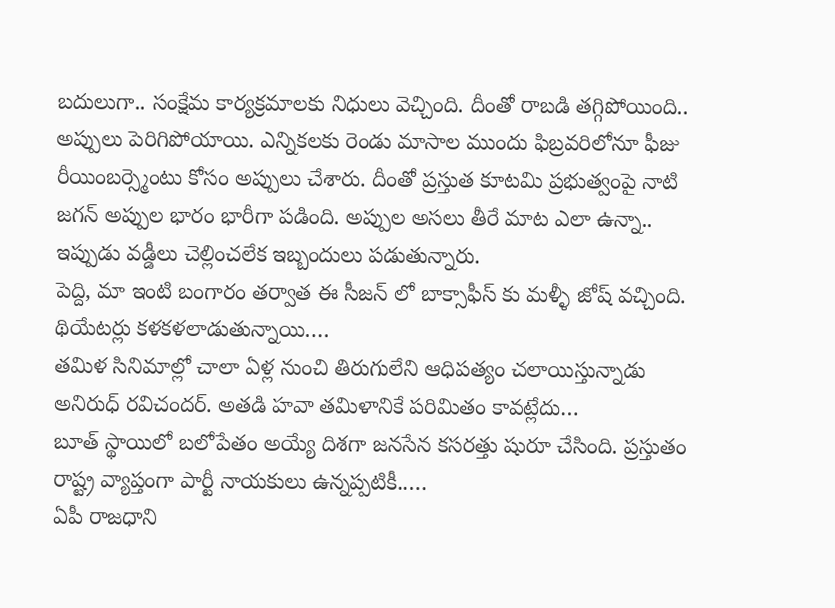బదులుగా.. సంక్షేమ కార్యక్రమాలకు నిధులు వెచ్చింది. దీంతో రాబడి తగ్గిపోయింది.. అప్పులు పెరిగిపోయాయి. ఎన్నికలకు రెండు మాసాల ముందు ఫిబ్రవరిలోనూ ఫీజు రీయింబర్స్మెంటు కోసం అప్పులు చేశారు. దీంతో ప్రస్తుత కూటమి ప్రభుత్వంపై నాటి జగన్ అప్పుల భారం భారీగా పడింది. అప్పుల అసలు తీరే మాట ఎలా ఉన్నా.. ఇప్పుడు వడ్డీలు చెల్లించలేక ఇబ్బందులు పడుతున్నారు.
పెద్ది, మా ఇంటి బంగారం తర్వాత ఈ సీజన్ లో బాక్సాఫీస్ కు మళ్ళీ జోష్ వచ్చింది. థియేటర్లు కళకళలాడుతున్నాయి.…
తమిళ సినిమాల్లో చాలా ఏళ్ల నుంచి తిరుగులేని ఆధిపత్యం చలాయిస్తున్నాడు అనిరుధ్ రవిచందర్. అతడి హవా తమిళానికే పరిమితం కావట్లేదు…
బూత్ స్థాయిలో బలోపేతం అయ్యే దిశగా జనసేన కసరత్తు షురూ చేసింది. ప్రస్తుతం రాష్ట్ర వ్యాప్తంగా పార్టీ నాయకులు ఉన్నప్పటికీ..…
ఏపీ రాజధాని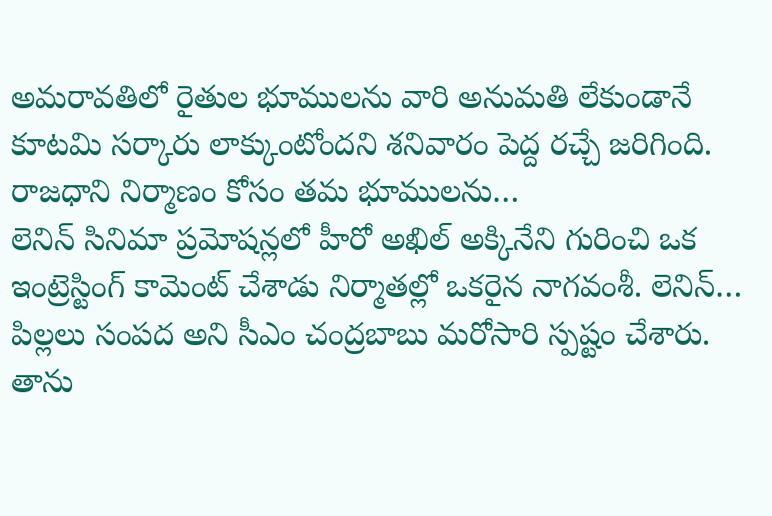అమరావతిలో రైతుల భూములను వారి అనుమతి లేకుండానే కూటమి సర్కారు లాక్కుంటోందని శనివారం పెద్ద రచ్చే జరిగింది. రాజధాని నిర్మాణం కోసం తమ భూములను…
లెనిన్ సినిమా ప్రమోషన్లలో హీరో అఖిల్ అక్కినేని గురించి ఒక ఇంట్రెస్టింగ్ కామెంట్ చేశాడు నిర్మాతల్లో ఒకరైన నాగవంశీ. లెనిన్…
పిల్లలు సంపద అని సీఎం చంద్రబాబు మరోసారి స్పష్టం చేశారు. తాను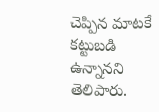చెప్పిన మాటకే కట్టుబడి ఉన్నానని తెలిపారు.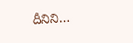దీనిని…